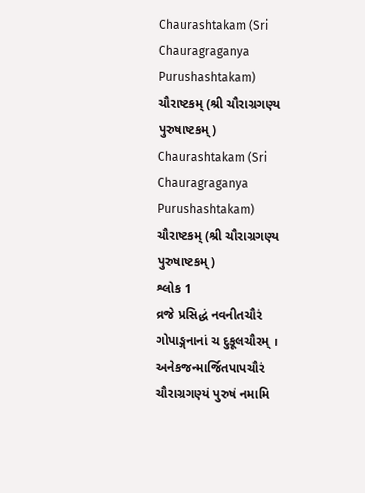Chaurashtakam (Sri Chauragraganya Purushashtakam)
ચૌરાષ્ટકમ્ (શ્રી ચૌરાગ્રગણ્ય પુરુષાષ્ટકમ્)
Chaurashtakam (Sri Chauragraganya Purushashtakam)
ચૌરાષ્ટકમ્ (શ્રી ચૌરાગ્રગણ્ય પુરુષાષ્ટકમ્)
શ્લોક 1
વ્રજે પ્રસિદ્ધં નવનીતચૌરં
ગોપાઙ્ગનાનાં ચ દુકૂલચૌરમ્ ।
અનેકજન્માર્જિતપાપચૌરં
ચૌરાગ્રગણ્યં પુરુષં નમામિ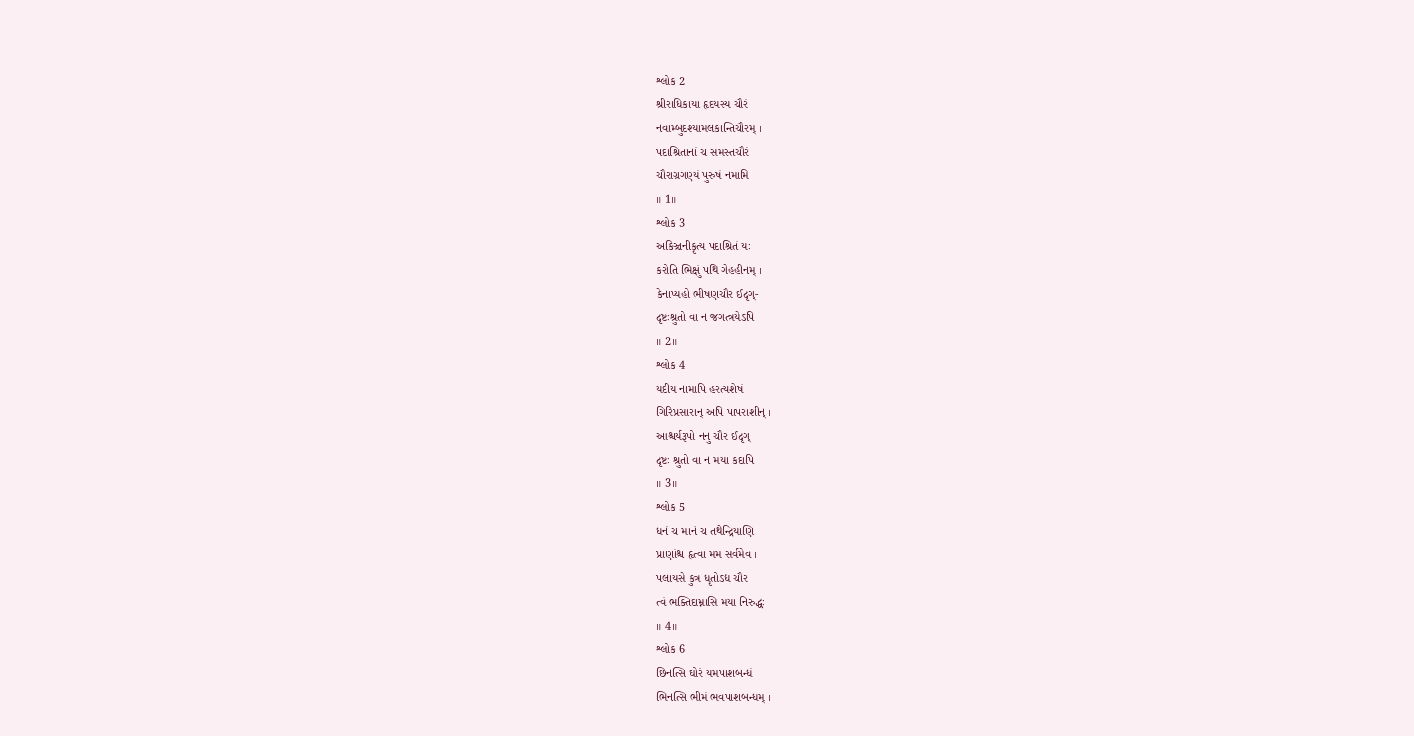શ્લોક 2
શ્રીરાધિકાયા હૃદયસ્ય ચૌરં
નવામ્બુદશ્યામલકાન્તિચૌરમ્ ।
પદાશ્રિતાનાં ચ સમસ્તચૌરં
ચૌરાગ્રગણ્યં પુરુષં નમામિ
॥ 1॥
શ્લોક 3
અકિઞ્ચનીકૃત્ય પદાશ્રિતં યઃ
કરોતિ ભિક્ષું પથિ ગેહહીનમ્ ।
કેનાપ્યહો ભીષણચૌર ઈદૃગ્-
દૃષ્ટઃશ્રુતો વા ન જગત્ત્રયેઽપિ
॥ 2॥
શ્લોક 4
યદીય નામાપિ હરત્યશેષં
ગિરિપ્રસારાન્ અપિ પાપરાશીન્ ।
આશ્ચર્યરૂપો નનુ ચૌર ઈદૃગ્
દૃષ્ટઃ શ્રુતો વા ન મયા કદાપિ
॥ 3॥
શ્લોક 5
ધનં ચ માનં ચ તથેન્દ્રિયાણિ
પ્રાણાંશ્ચ હૃત્વા મમ સર્વમેવ ।
પલાયસે કુત્ર ધૃતોઽદ્ય ચૌર
ત્વં ભક્તિદામ્નાસિ મયા નિરુદ્ધઃ
॥ 4॥
શ્લોક 6
છિનત્સિ ઘોરં યમપાશબન્ધં
ભિનત્સિ ભીમં ભવપાશબન્ધમ્ ।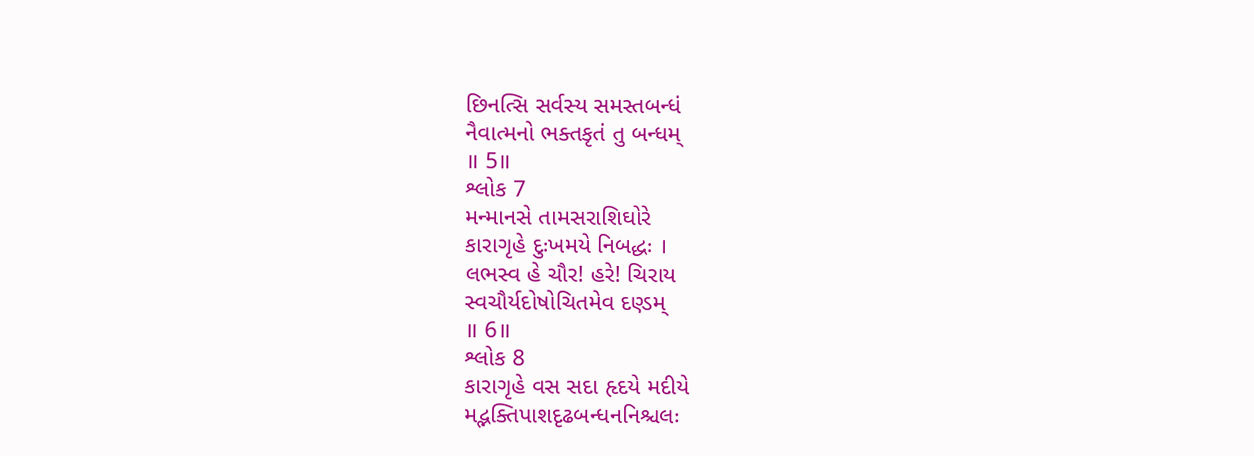છિનત્સિ સર્વસ્ય સમસ્તબન્ધં
નૈવાત્મનો ભક્તકૃતં તુ બન્ધમ્
॥ 5॥
શ્લોક 7
મન્માનસે તામસરાશિઘોરે
કારાગૃહે દુઃખમયે નિબદ્ધઃ ।
લભસ્વ હે ચૌર! હરે! ચિરાય
સ્વચૌર્યદોષોચિતમેવ દણ્ડમ્
॥ 6॥
શ્લોક 8
કારાગૃહે વસ સદા હૃદયે મદીયે
મદ્ભક્તિપાશદૃઢબન્ધનનિશ્ચલઃ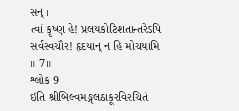સન્ ।
ત્વાં કૃષ્ણ હે! પ્રલયકોટિશતાન્તરેઽપિ
સર્વસ્વચૌર! હૃદયાન્ ન હિ મોચયામિ
॥ 7॥
શ્લોક 9
ઇતિ શ્રીબિલ્વમઙ્ગલઠાકૂરવિરચિતં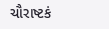ચૌરાષ્ટકં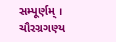સમ્પૂર્ણમ્ ।
ચૌરગ્રગણ્ય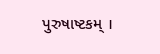પુરુષાષ્ટકમ્ ।